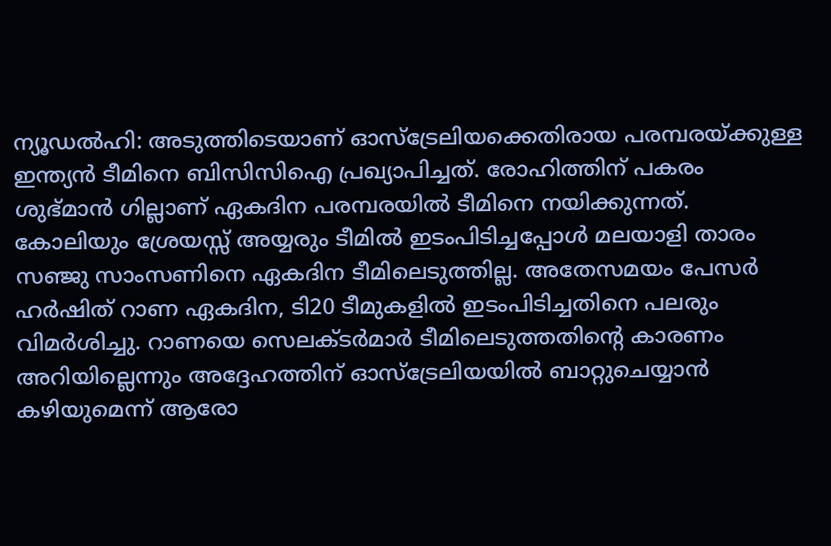ന്യൂഡല്‍ഹി: അടുത്തിടെയാണ് ഓസ്‌ട്രേലിയക്കെതിരായ പരമ്പരയ്ക്കുള്ള ഇന്ത്യന്‍ ടീമിനെ ബിസിസിഐ പ്രഖ്യാപിച്ചത്. രോഹിത്തിന് പകരം ശുഭ്മാൻ ഗില്ലാണ് ഏകദിന പരമ്പരയില്‍ ടീമിനെ നയിക്കുന്നത്. കോലിയും ശ്രേയസ്സ് അയ്യരും ടീമില്‍ ഇടംപിടിച്ചപ്പോള്‍ മലയാളി താരം സഞ്ജു സാംസണിനെ ഏകദിന ടീമിലെടുത്തില്ല. അതേസമയം പേസര്‍ ഹര്‍ഷിത് റാണ ഏകദിന, ടി20 ടീമുകളില്‍ ഇടംപിടിച്ചതിനെ പലരും വിമര്‍ശിച്ചു. റാണയെ സെലക്ടർമാർ ടീമിലെടുത്തതിന്റെ കാരണം അറിയില്ലെന്നും അദ്ദേഹത്തിന് ഓസ്ട്രേലിയയിൽ ബാറ്റുചെയ്യാൻ കഴിയുമെന്ന് ആരോ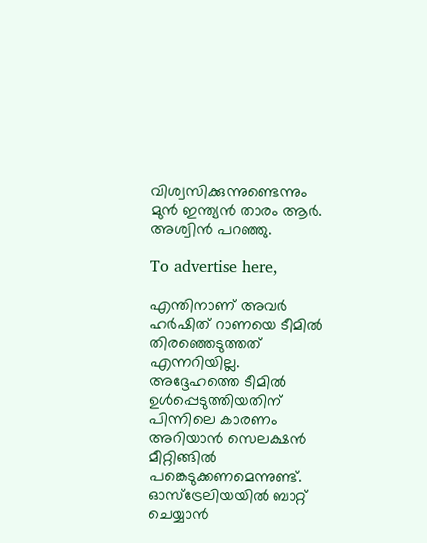വിശ്വസിക്കുന്നുണ്ടെന്നും മുൻ ഇന്ത്യൻ താരം ആർ. അശ്വിൻ പറഞ്ഞു.

To advertise here,

എന്തിനാണ് അവർ ഹർഷിത് റാണയെ ടീമിൽ തിരഞ്ഞെടുത്തത് എന്നറിയില്ല. അദ്ദേഹത്തെ ടീമിൽ ഉൾപ്പെടുത്തിയതിന് പിന്നിലെ കാരണം അറിയാൻ സെലക്ഷൻ മീറ്റിങ്ങിൽ പങ്കെടുക്കണമെന്നുണ്ട്. ഓസ്‌ട്രേലിയയിൽ ബാറ്റ് ചെയ്യാൻ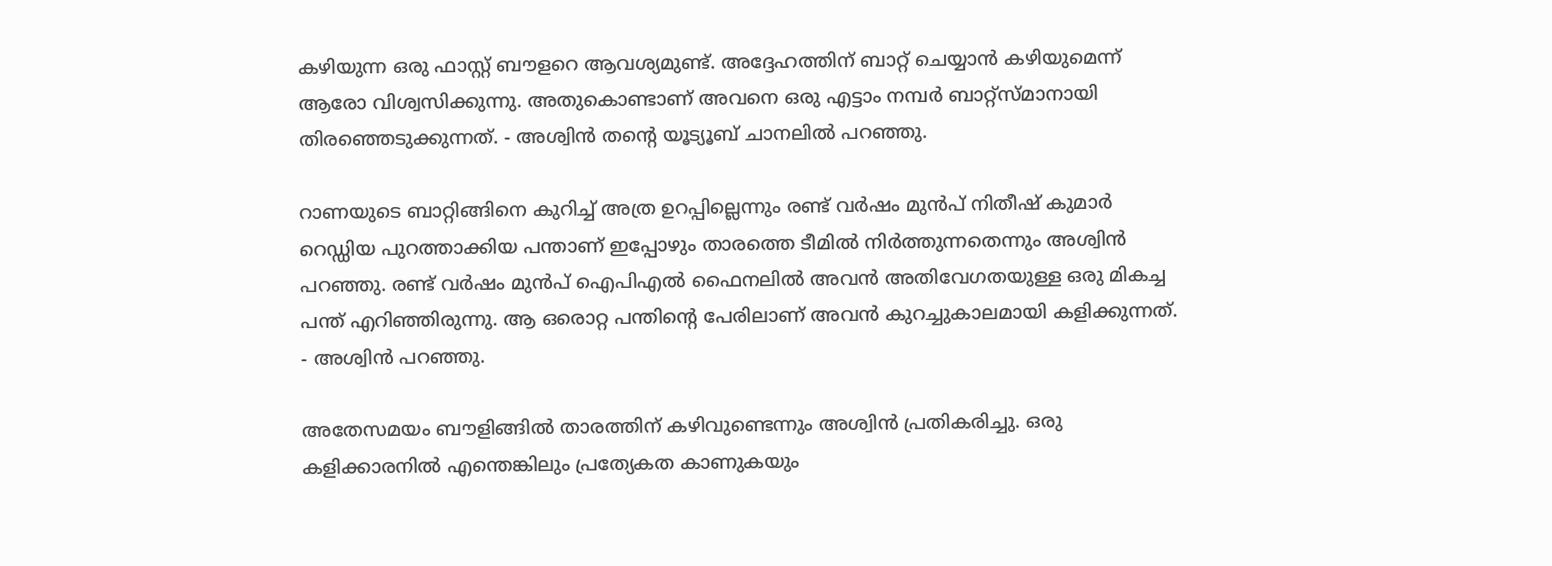കഴിയുന്ന ഒരു ഫാസ്റ്റ് ബൗളറെ ആവശ്യമുണ്ട്. അദ്ദേഹത്തിന് ബാറ്റ് ചെയ്യാൻ കഴിയുമെന്ന് ആരോ വിശ്വസിക്കുന്നു. അതുകൊണ്ടാണ് അവനെ ഒരു എട്ടാം നമ്പർ ബാറ്റ്സ്മാനായി തിരഞ്ഞെടുക്കുന്നത്. - അശ്വിൻ തൻ്റെ യൂട്യൂബ് ചാനലിൽ പറഞ്ഞു.

റാണയുടെ ബാറ്റിങ്ങിനെ കുറിച്ച് അത്ര ഉറപ്പില്ലെന്നും രണ്ട് വർഷം മുൻപ് നിതീഷ് കുമാർ റെഡ്ഡിയ പുറത്താക്കിയ പന്താണ് ഇപ്പോഴും താരത്തെ ടീമിൽ നിർത്തുന്നതെന്നും അശ്വിൻ പറഞ്ഞു. രണ്ട് വർഷം മുൻപ് ഐപിഎൽ ഫൈനലിൽ അവൻ അതിവേഗതയുള്ള ഒരു മികച്ച പന്ത് എറിഞ്ഞിരുന്നു. ആ ഒരൊറ്റ പന്തിൻ്റെ പേരിലാണ് അവൻ കുറച്ചുകാലമായി കളിക്കുന്നത്. - അശ്വിൻ പറഞ്ഞു.

അതേസമയം ബൗളിങ്ങിൽ താരത്തിന് കഴിവുണ്ടെന്നും അശ്വിൻ പ്രതികരിച്ചു. ഒരു കളിക്കാരനിൽ എന്തെങ്കിലും പ്രത്യേകത കാണുകയും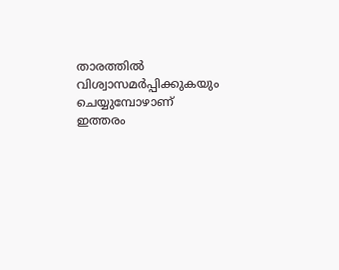താരത്തിൽ വിശ്വാസമർപ്പിക്കുകയും ചെയ്യുമ്പോഴാണ് ഇത്തരം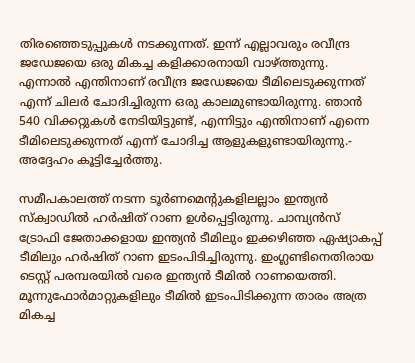തിരഞ്ഞെടുപ്പുകൾ നടക്കുന്നത്. ഇന്ന് എല്ലാവരും രവീന്ദ്ര ജഡേജയെ ഒരു മികച്ച കളിക്കാരനായി വാഴ്ത്തുന്നു. എന്നാൽ എന്തിനാണ് രവീന്ദ്ര ജഡേജയെ ടീമിലെടുക്കുന്നത് എന്ന് ചിലർ ചോദിച്ചിരുന്ന ഒരു കാലമുണ്ടായിരുന്നു. ഞാൻ 540 വിക്കറ്റുകൾ നേടിയിട്ടുണ്ട്, എന്നിട്ടും എന്തിനാണ് എന്നെ ടീമിലെടുക്കുന്നത് എന്ന് ചോദിച്ച ആളുകളുണ്ടായിരുന്നു.- അദ്ദേഹം കൂട്ടിച്ചേർത്തു.

സമീപകാലത്ത് നടന്ന ടൂര്‍ണമെന്റുകളിലല്ലാം ഇന്ത്യന്‍ സ്‌ക്വാഡില്‍ ഹര്‍ഷിത് റാണ ഉള്‍പ്പെട്ടിരുന്നു. ചാമ്പ്യന്‍സ് ട്രോഫി ജേതാക്കളായ ഇന്ത്യന്‍ ടീമിലും ഇക്കഴിഞ്ഞ ഏഷ്യാകപ്പ് ടീമിലും ഹര്‍ഷിത് റാണ ഇടംപിടിച്ചിരുന്നു. ഇംഗ്ലണ്ടിനെതിരായ ടെസ്റ്റ് പരമ്പരയില്‍ വരെ ഇന്ത്യന്‍ ടീമില്‍ റാണയെത്തി. മൂന്നുഫോര്‍മാറ്റുകളിലും ടീമില്‍ ഇടംപിടിക്കുന്ന താരം അത്ര മികച്ച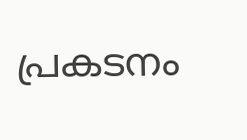പ്രകടനം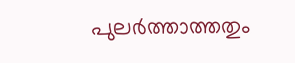പുലര്‍ത്താത്തതും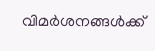വിമര്‍ശനങ്ങൾക്ക്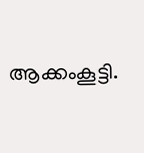ആക്കംകൂട്ടി.